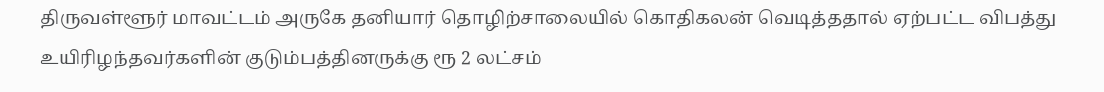திருவள்ளூர் மாவட்டம் அருகே தனியார் தொழிற்சாலையில் கொதிகலன் வெடித்ததால் ஏற்பட்ட விபத்து உயிரிழந்தவர்களின் குடும்பத்தினருக்கு ரூ 2 லட்சம்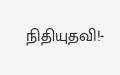நிதியுதவி!-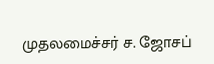முதலமைச்சர் ச. ஜோசப்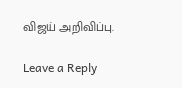விஜய் அறிவிப்பு.

Leave a Reply